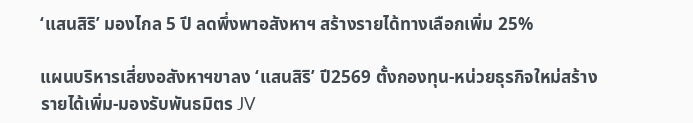‘แสนสิริ’ มองไกล 5 ปี ลดพึ่งพาอสังหาฯ สร้างรายได้ทางเลือกเพิ่ม 25%

แผนบริหารเสี่ยงอสังหาฯขาลง ‘แสนสิริ’ ปี2569 ตั้งกองทุน-หน่วยธุรกิจใหม่สร้างรายได้เพิ่ม-มองรับพันธมิตร JV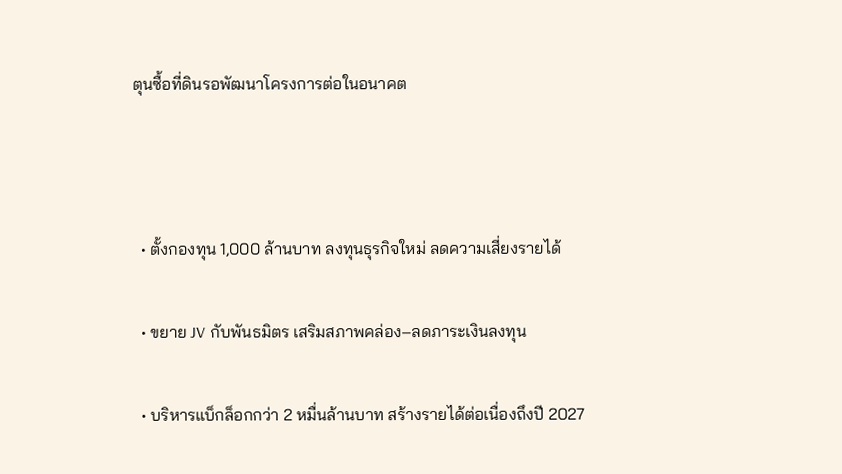ตุนซื้อที่ดินรอพัฒนาโครงการต่อในอนาคต



  • ตั้งกองทุน 1,000 ล้านบาท ลงทุนธุรกิจใหม่ ลดความเสี่ยงรายได้

  • ขยาย JV กับพันธมิตร เสริมสภาพคล่อง–ลดภาระเงินลงทุน

  • บริหารแบ็กล็อกกว่า 2 หมื่นล้านบาท สร้างรายได้ต่อเนื่องถึงปี 2027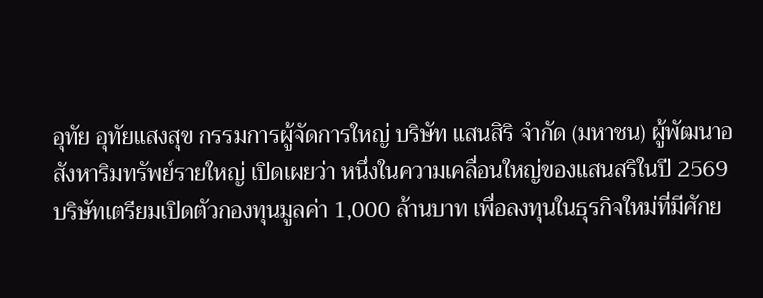อุทัย อุทัยแสงสุข กรรมการผู้จัดการใหญ่ บริษัท แสนสิริ จำกัด (มหาชน) ผู้พัฒนาอสังหาริมทรัพย์รายใหญ่ เปิดเผยว่า หนึ่งในความเคลื่อนใหญ่ของแสนสริในปี 2569 บริษัทเตรียมเปิดตัวกองทุนมูลค่า 1,000 ล้านบาท เพื่อลงทุนในธุรกิจใหม่ที่มีศักย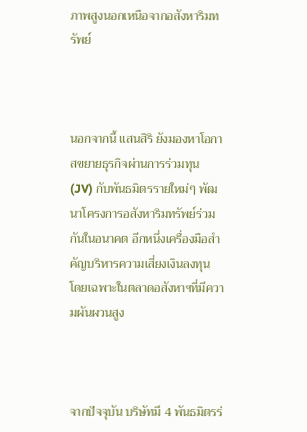ภาพสูงนอกเหนือจากอสังหาริมทรัพย์



นอกจากนี้ แสนสิริ ยังมองหาโอกาสขยายธุรกิจผ่านการร่วมทุน (JV) กับพันธมิตรรายใหม่ๆ พัฒนาโครงการอสังหาริมทรัพย์ร่วมกันในอนาคต อีกหนึ่งเครื่องมือสำคัญบริหารความเสี่ยงเงินลงทุน โดยเฉพาะในตลาดอสังหาฯที่มีความผันผวนสูง



จากปัจจุบัน บริษัทมี 4 พันธมิตรร่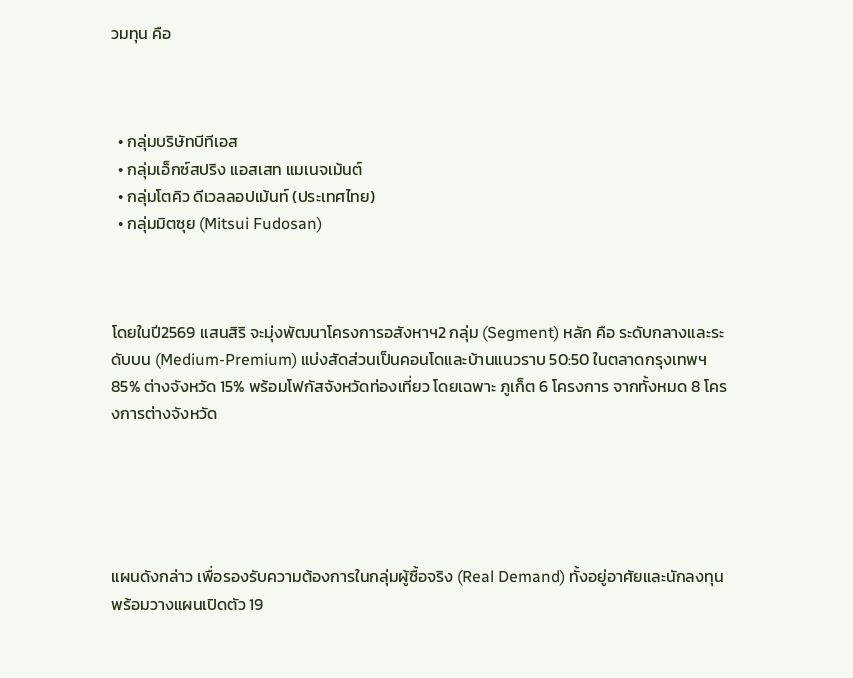วมทุน คือ



  • กลุ่มบริษัทบีทีเอส
  • กลุ่มเอ็กซ์สปริง แอสเสท แมเนจเม้นต์
  • กลุ่มโตคิว ดีเวลลอปเม้นท์ (ประเทศไทย)
  • กลุ่มมิตซุย (Mitsui Fudosan)



โดยในปี2569 แสนสิริ จะมุ่งพัฒนาโครงการอสังหาฯ2 กลุ่ม (Segment) หลัก คือ ระดับกลางและระดับบน (Medium-Premium) แบ่งสัดส่วนเป็นคอนโดและบ้านแนวราบ 50:50 ในตลาดกรุงเทพฯ 85% ต่างจังหวัด 15% พร้อมโฟกัสจังหวัดท่องเที่ยว โดยเฉพาะ ภูเก็ต 6 โครงการ จากทั้งหมด 8 โครงการต่างจังหวัด





แผนดังกล่าว เพื่อรองรับความต้องการในกลุ่มผู้ซื้อจริง (Real Demand) ทั้งอยู่อาศัยและนักลงทุน พร้อมวางแผนเปิดตัว 19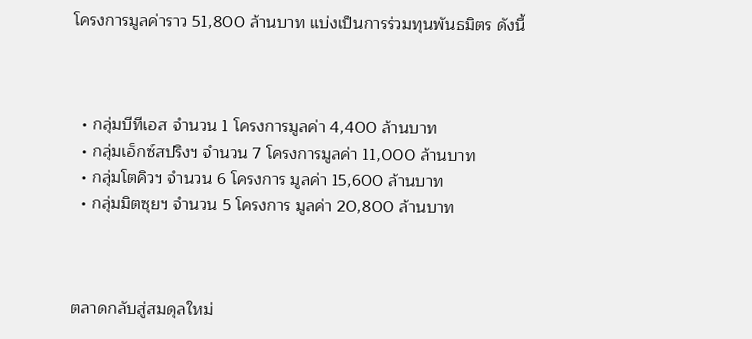โครงการมูลค่าราว 51,800 ล้านบาท แบ่งเป็นการร่วมทุนพันธมิตร ดังนี้



  • กลุ่มบีทีเอส จำนวน 1 โครงการมูลค่า 4,400 ล้านบาท
  • กลุ่มเอ็กซ์สปริงฯ จำนวน 7 โครงการมูลค่า 11,000 ล้านบาท
  • กลุ่มโตคิวฯ จำนวน 6 โครงการ มูลค่า 15,600 ล้านบาท
  • กลุ่มมิตซุยฯ จำนวน 5 โครงการ มูลค่า 20,800 ล้านบาท



ตลาดกลับสู่สมดุลใหม่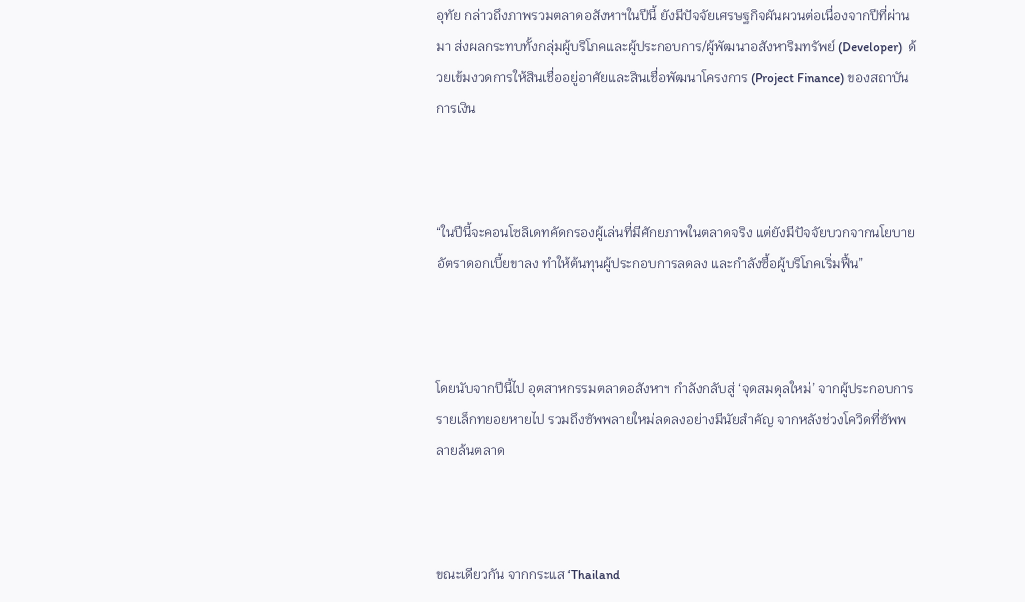อุทัย กล่าวถึงภาพรวมตลาดอสังหาฯในปีนี้ ยังมีปัจจัยเศรษฐกิจผันผวนต่อเนื่องจากปีที่ผ่านมา ส่งผลกระทบทั้งกลุ่มผู้บริโภคและผู้ประกอบการ/ผู้พัฒนาอสังหาริมทรัพย์ (Developer)  ด้วยเข้มงวดการให้สินเชื่ออยู่อาศัยและสินเชื่อพัฒนาโครงการ (Project Finance) ของสถาบันการเงิน



“ในปีนี้จะคอนโซลิเดทคัดกรองผู้เล่นที่มีศักยภาพในตลาดจริง แต่ยังมีปัจจัยบวกจากนโยบายอัตราดอกเบี้ยขาลง ทำให้ต้นทุนผู้ประกอบการลดลง และกำลังซื้อผู้บริโภคเริ่มฟื้น”



โดยนับจากปีนี้ไป อุตสาหกรรมตลาดอสังหาฯ กำลังกลับสู่ ‘จุดสมดุลใหม่’ จากผู้ประกอบการรายเล็กทยอยหายไป รวมถึงซัพพลายใหม่ลดลงอย่างมีนัยสำคัญ จากหลังช่วงโควิดที่ซัพพลายล้นตลาด



ขณะเดียวกัน จากกระแส ‘Thailand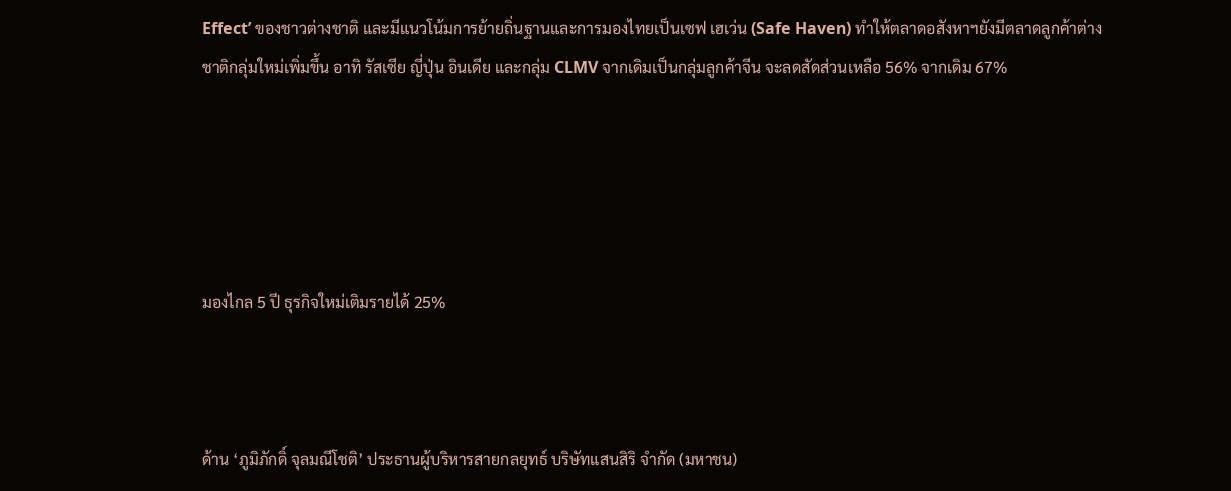Effect’ ของชาวต่างชาติ และมีแนวโน้มการย้ายถิ่นฐานและการมองไทยเป็นเซฟ เฮเว่น (Safe Haven) ทำให้ตลาดอสังหาฯยังมีตลาดลูกค้าต่างชาติกลุ่มใหม่เพิ่มขึ้น อาทิ รัสเซีย ญี่ปุ่น อินเดีย และกลุ่ม CLMV จากเดิมเป็นกลุ่มลูกค้าจีน จะลดสัดส่วนเหลือ 56% จากเดิม 67%





มองไกล 5 ปี ธุรกิจใหม่เติมรายได้ 25%



ด้าน ‘ภูมิภักดิ์ จุลมณีโชติ’ ประธานผู้บริหารสายกลยุทธ์ บริษัทแสนสิริ จำกัด (มหาชน)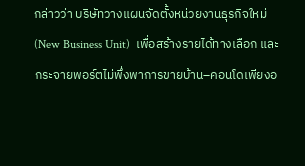กล่าวว่า บริษัทวางแผนจัดตั้งหน่วยงานธุรกิจใหม่ (New Business Unit)  เพื่อสร้างรายได้ทางเลือก และกระจายพอร์ตไม่พึ่งพาการขายบ้าน–คอนโดเพียงอ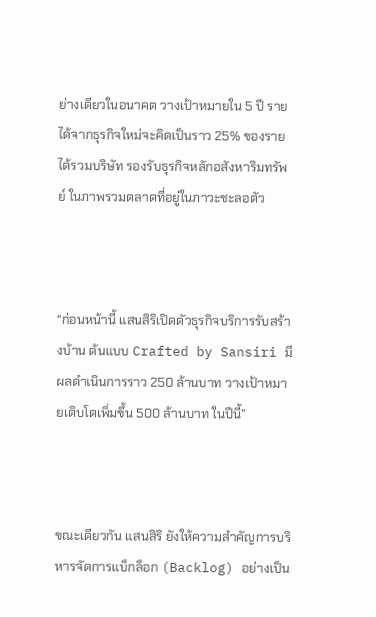ย่างเดียวในอนาคต วางเป้าหมายใน 5 ปี รายได้จากธุรกิจใหม่จะคิดเป็นราว 25% ของรายได้รวมบริษัท รองรับธุรกิจหลักอสังหาริมทรัพย์ ในภาพรวมตลาดที่อยู่ในภาวะชะลอตัว



“ก่อนหน้านี้ แสนสิริเปิดตัวธุรกิจบริการรับสร้างบ้าน ต้นแบบ Crafted by Sansiri มีผลดำเนินการราว 250 ล้านบาท วางเป้าหมายเติบโตเพิ่มขึ้น 500 ล้านบาท ในปีนี้”



ขณะเดียวกัน แสนสิริ ยังให้ความสำคัญการบริหารจัดการแบ็กล็อก (Backlog) อย่างเป็น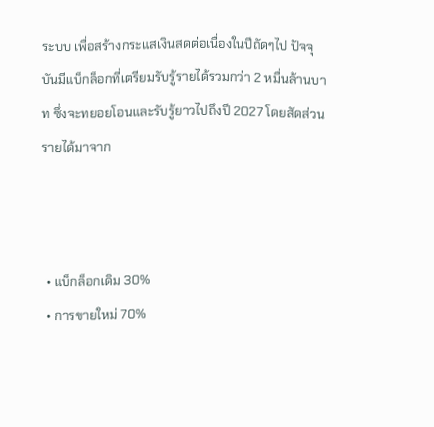ระบบ เพื่อสร้างกระแสเงินสดต่อเนื่องในปีถัดๆไป ปัจจุบันมีแบ็กล็อกที่เตรียมรับรู้รายได้รวมกว่า 2 หมื่นล้านบาท ซึ่งจะทยอยโอนและรับรู้ยาวไปถึงปี 2027 โดยสัดส่วนรายได้มาจาก



  • แบ็กล็อกเดิม 30%
  • การขายใหม่ 70%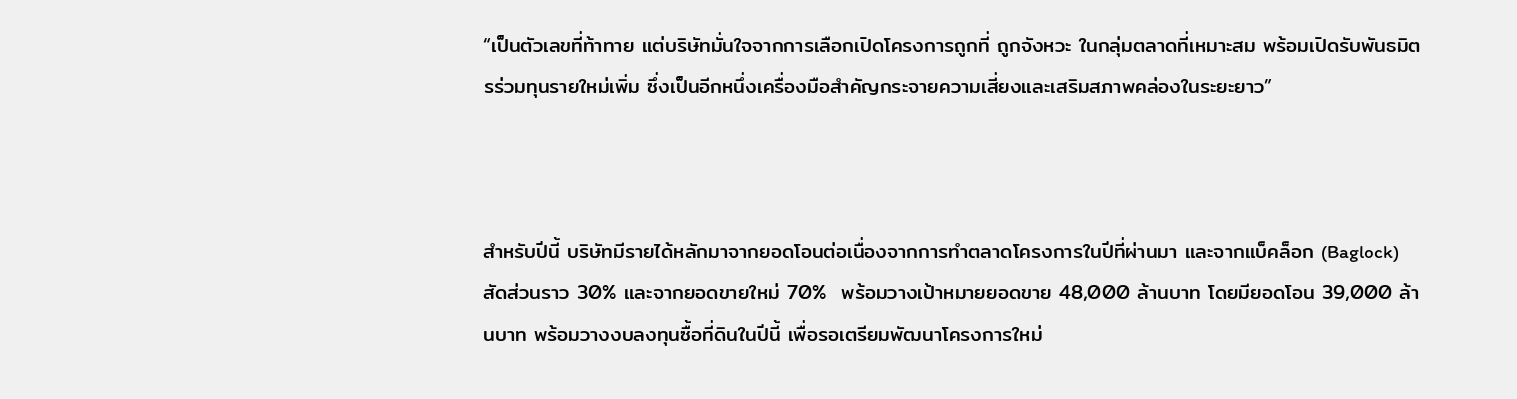“เป็นตัวเลขที่ท้าทาย แต่บริษัทมั่นใจจากการเลือกเปิดโครงการถูกที่ ถูกจังหวะ ในกลุ่มตลาดที่เหมาะสม พร้อมเปิดรับพันธมิตรร่วมทุนรายใหม่เพิ่ม ซึ่งเป็นอีกหนึ่งเครื่องมือสำคัญกระจายความเสี่ยงและเสริมสภาพคล่องในระยะยาว”



สำหรับปีนี้ บริษัทมีรายได้หลักมาจากยอดโอนต่อเนื่องจากการทำตลาดโครงการในปีที่ผ่านมา และจากแบ็คล็อก (Baglock) สัดส่วนราว 30% และจากยอดขายใหม่ 70%  พร้อมวางเป้าหมายยอดขาย 48,000 ล้านบาท โดยมียอดโอน 39,000 ล้านบาท พร้อมวางงบลงทุนซื้อที่ดินในปีนี้ เพื่อรอเตรียมพัฒนาโครงการใหม่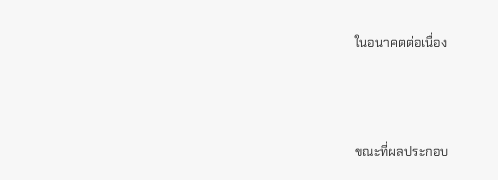ในอนาคตต่อเนื่อง



ขณะที่ผลประกอบ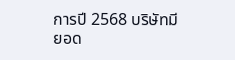การปี 2568 บริษัทมียอด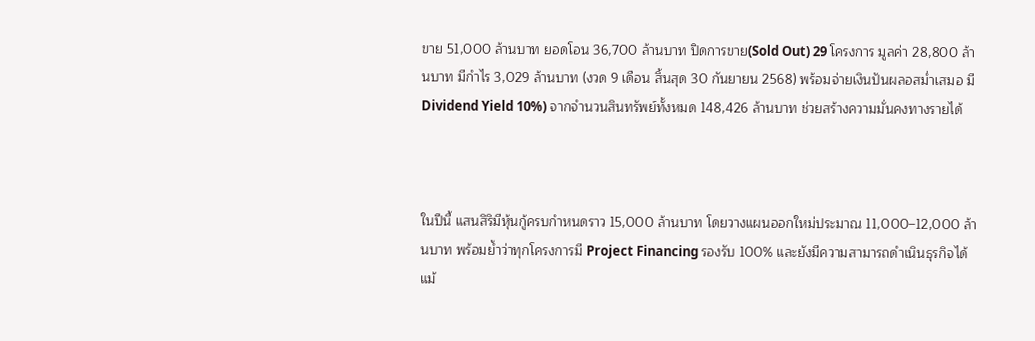ขาย 51,000 ล้านบาท ยอดโอน 36,700 ล้านบาท ปิดการขาย(Sold Out) 29 โครงการ มูลค่า 28,800 ล้านบาท มีกำไร 3,029 ล้านบาท (งวด 9 เดือน สิ้นสุด 30 กันยายน 2568) พร้อมจ่ายเงินปันผลอสม่ำเสมอ มี Dividend Yield 10%) จากจำนวนสินทรัพย์ทั้งหมด 148,426 ล้านบาท ช่วยสร้างความมั่นคงทางรายได้



ในปีนี้ แสนสิริมีหุ้นกู้ครบกำหนดราว 15,000 ล้านบาท โดยวางแผนออกใหม่ประมาณ 11,000–12,000 ล้านบาท พร้อมย้ำว่าทุกโครงการมี Project Financing รองรับ 100% และยังมีความสามารถดำเนินธุรกิจได้แม้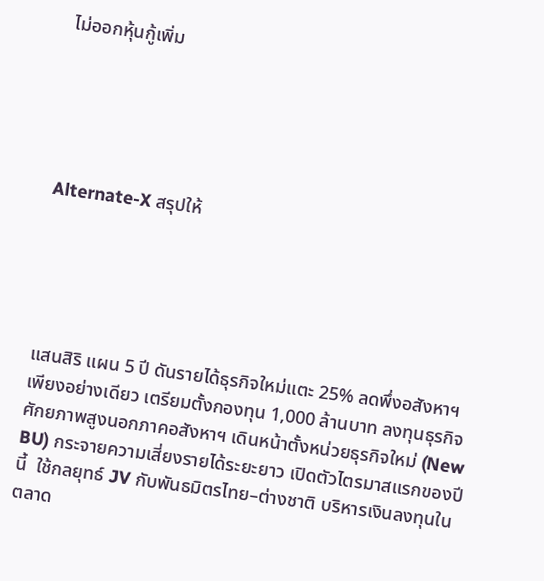ไม่ออกหุ้นกู้เพิ่ม





Alternate-X สรุปให้





แสนสิริ แผน 5 ปี ดันรายได้ธุรกิจใหม่แตะ 25% ลดพึ่งอสังหาฯ เพียงอย่างเดียว เตรียมตั้งกองทุน 1,000 ล้านบาท ลงทุนธุรกิจศักยภาพสูงนอกภาคอสังหาฯ เดินหน้าตั้งหน่วยธุรกิจใหม่ (New BU) กระจายความเสี่ยงรายได้ระยะยาว เปิดตัวไตรมาสแรกของปีนี้  ใช้กลยุทธ์ JV กับพันธมิตรไทย–ต่างชาติ บริหารเงินลงทุนในตลาด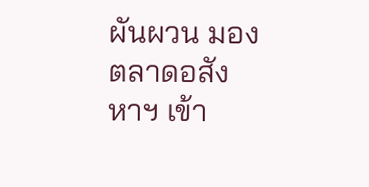ผันผวน มองตลาดอสังหาฯ เข้า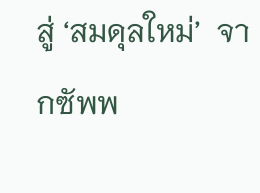สู่ ‘สมดุลใหม่’  จากซัพพ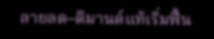ลายลด–ดีมานด์แท้เริ่มฟื้น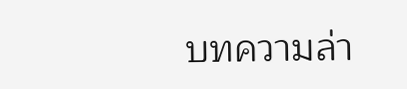บทความล่า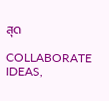สุด

COLLABORATE IDEAS,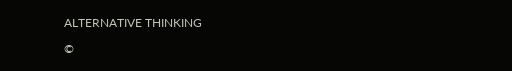ALTERNATIVE THINKING

©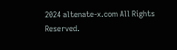2024 altenate-x.com All Rights Reserved.